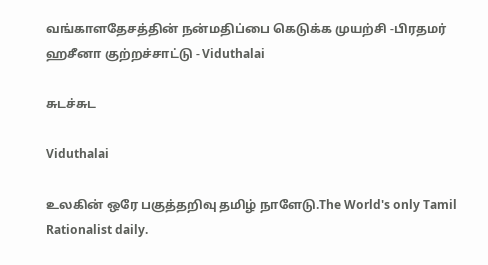வங்காளதேசத்தின் நன்மதிப்பை கெடுக்க முயற்சி -பிரதமர் ஹசீனா குற்றச்சாட்டு - Viduthalai

சுடச்சுட

Viduthalai

உலகின் ஒரே பகுத்தறிவு தமிழ் நாளேடு.The World's only Tamil Rationalist daily.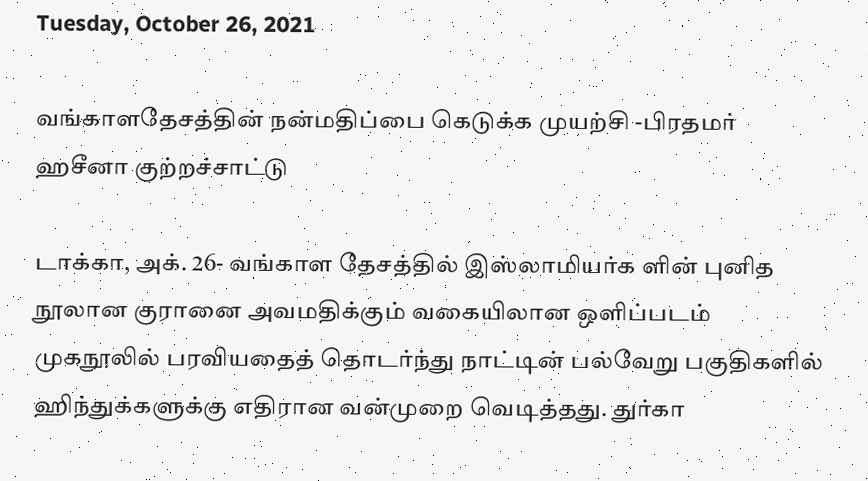Tuesday, October 26, 2021

வங்காளதேசத்தின் நன்மதிப்பை கெடுக்க முயற்சி -பிரதமர் ஹசீனா குற்றச்சாட்டு

டாக்கா, அக். 26- வங்காள தேசத்தில் இஸ்லாமியர்க ளின் புனித நூலான குரானை அவமதிக்கும் வகையிலான ஒளிப்படம் முகநூலில் பரவியதைத் தொடர்ந்து நாட்டின் பல்வேறு பகுதிகளில் ஹிந்துக்களுக்கு எதிரான வன்முறை வெடித்தது. துர்கா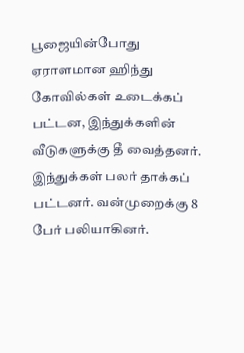பூஜையின்போது ஏராளமான ஹிந்து கோவில்கள் உடைக்கப் பட்டன, இந்துக்களின் வீடுகளுக்கு தீ வைத்தனர். இந்துக்கள் பலர் தாக்கப் பட்டனர். வன்முறைக்கு 8 பேர் பலியாகினர்.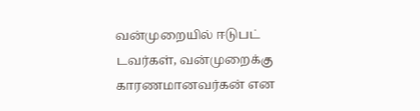வன்முறையில் ஈடுபட் டவர்கள், வன்முறைக்கு காரணமானவர்கன் என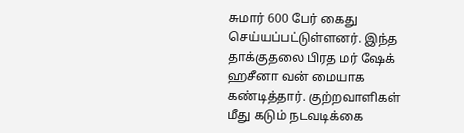சுமார் 600 பேர் கைது செய்யப்பட்டுள்ளனர். இந்த தாக்குதலை பிரத மர் ஷேக் ஹசீனா வன் மையாக கண்டித்தார். குற்றவாளிகள் மீது கடும் நடவடிக்கை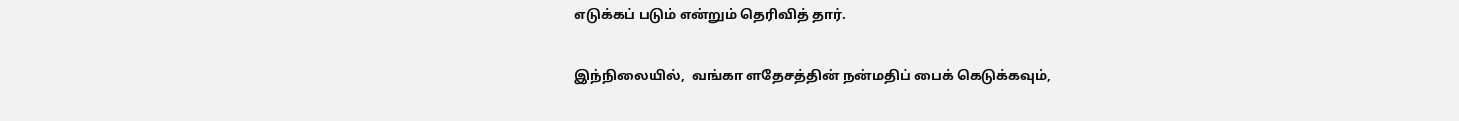எடுக்கப் படும் என்றும் தெரிவித் தார்.

இந்நிலையில்,  வங்கா ளதேசத்தின் நன்மதிப் பைக் கெடுக்கவும்,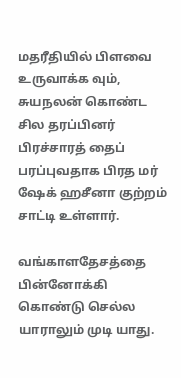மதரீதியில் பிளவை உருவாக்க வும், சுயநலன் கொண்ட சில தரப்பினர் பிரச்சாரத் தைப் பரப்புவதாக பிரத மர் ஷேக் ஹசீனா குற்றம் சாட்டி உள்ளார்.

வங்காளதேசத்தை பின்னோக்கி கொண்டு செல்ல யாராலும் முடி யாது.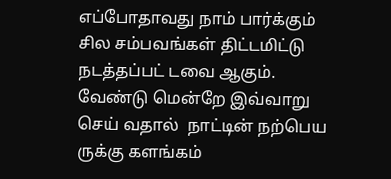எப்போதாவது நாம் பார்க்கும் சில சம்பவங்கள் திட்டமிட்டு நடத்தப்பட் டவை ஆகும். வேண்டு மென்றே இவ்வாறு செய் வதால்  நாட்டின் நற்பெய ருக்கு களங்கம்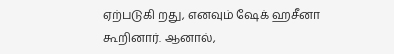ஏற்படுகி றது, எனவும் ஷேக் ஹசீனா கூறினார். ஆனால்,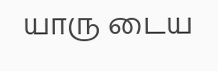யாரு டைய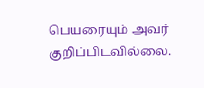பெயரையும் அவர் குறிப்பிடவில்லை.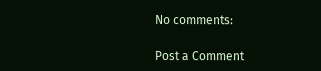No comments:

Post a Comment